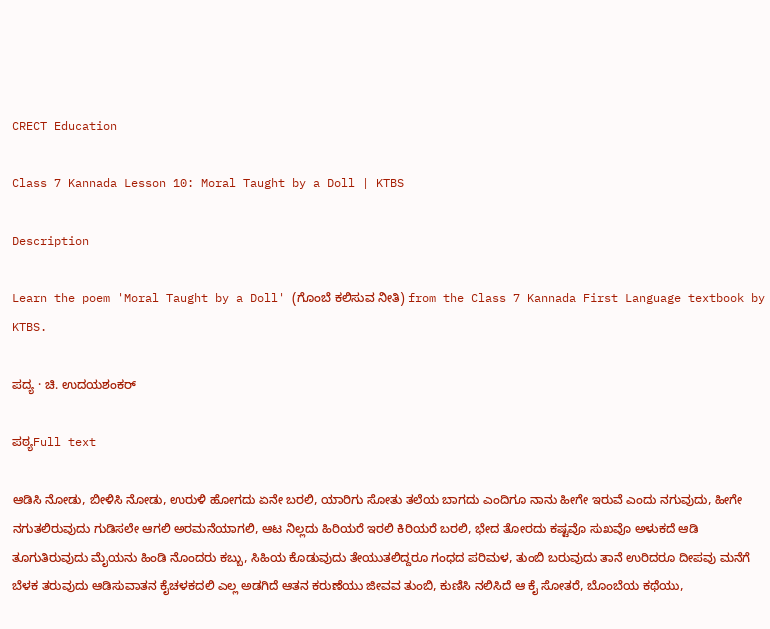CRECT Education

Class 7 Kannada Lesson 10: Moral Taught by a Doll | KTBS

Description

Learn the poem 'Moral Taught by a Doll' (ಗೊಂಬೆ ಕಲಿಸುವ ನೀತಿ) from the Class 7 Kannada First Language textbook by KTBS.

ಪದ್ಯ · ಚಿ. ಉದಯಶಂಕರ್

ಪಠ್ಯFull text

ಆಡಿಸಿ ನೋಡು, ಬೀಳಿಸಿ ನೋಡು, ಉರುಳಿ ಹೋಗದು ಏನೇ ಬರಲಿ, ಯಾರಿಗು ಸೋತು ತಲೆಯ ಬಾಗದು ಎಂದಿಗೂ ನಾನು ಹೀಗೇ ಇರುವೆ ಎಂದು ನಗುವುದು, ಹೀಗೇ ನಗುತಲಿರುವುದು ಗುಡಿಸಲೇ ಆಗಲಿ ಅರಮನೆಯಾಗಲಿ, ಆಟ ನಿಲ್ಲದು ಹಿರಿಯರೆ ಇರಲಿ ಕಿರಿಯರೆ ಬರಲಿ, ಭೇದ ತೋರದು ಕಷ್ಟವೊ ಸುಖವೊ ಅಳುಕದೆ ಆಡಿ ತೂಗುತಿರುವುದು ಮೈಯನು ಹಿಂಡಿ ನೊಂದರು ಕಬ್ಬು, ಸಿಹಿಯ ಕೊಡುವುದು ತೇಯುತಲಿದ್ದರೂ ಗಂಧದ ಪರಿಮಳ, ತುಂಬಿ ಬರುವುದು ತಾನೆ ಉರಿದರೂ ದೀಪವು ಮನೆಗೆ ಬೆಳಕ ತರುವುದು ಆಡಿಸುವಾತನ ಕೈಚಳಕದಲಿ ಎಲ್ಲ ಅಡಗಿದೆ ಆತನ ಕರುಣೆಯು ಜೀವವ ತುಂಬಿ, ಕುಣಿಸಿ ನಲಿಸಿದೆ ಆ ಕೈ ಸೋತರೆ, ಬೊಂಬೆಯ ಕಥೆಯು,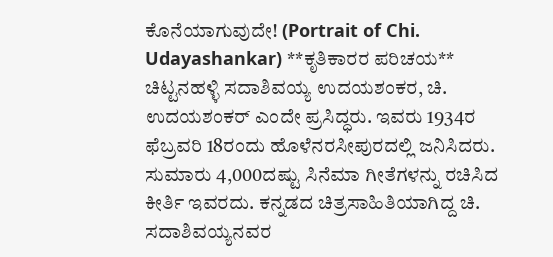ಕೊನೆಯಾಗುವುದೇ! (Portrait of Chi. Udayashankar) **ಕೃತಿಕಾರರ ಪರಿಚಯ** ಚಿಟ್ಟನಹಳ್ಳಿ ಸದಾಶಿವಯ್ಯ ಉದಯಶಂಕರ, ಚಿ. ಉದಯಶಂಕರ್ ಎಂದೇ ಪ್ರಸಿದ್ಧರು. ಇವರು 1934ರ ಫೆಬ್ರವರಿ 18ರಂದು ಹೊಳೆನರಸೀಪುರದಲ್ಲಿ ಜನಿಸಿದರು. ಸುಮಾರು 4,000ದಷ್ಟು ಸಿನೆಮಾ ಗೀತೆಗಳನ್ನು ರಚಿಸಿದ ಕೀರ್ತಿ ಇವರದು. ಕನ್ನಡದ ಚಿತ್ರಸಾಹಿತಿಯಾಗಿದ್ದ ಚಿ. ಸದಾಶಿವಯ್ಯನವರ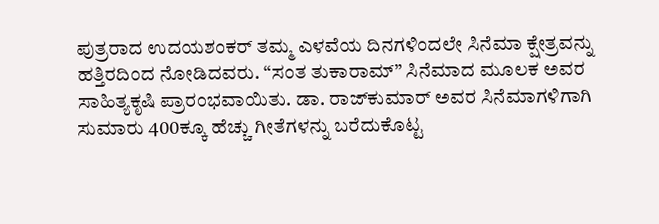ಪುತ್ರರಾದ ಉದಯಶಂಕರ್ ತಮ್ಮ ಎಳವೆಯ ದಿನಗಳಿಂದಲೇ ಸಿನೆಮಾ ಕ್ಷೇತ್ರವನ್ನು ಹತ್ತಿರದಿಂದ ನೋಡಿದವರು. “ಸಂತ ತುಕಾರಾಮ್” ಸಿನೆಮಾದ ಮೂಲಕ ಅವರ ಸಾಹಿತ್ಯಕೃಷಿ ಪ್ರಾರಂಭವಾಯಿತು. ಡಾ. ರಾಜ್‌ಕುಮಾರ್ ಅವರ ಸಿನೆಮಾಗಳಿಗಾಗಿ ಸುಮಾರು 400ಕ್ಕೂ ಹೆಚ್ಚು ಗೀತೆಗಳನ್ನು ಬರೆದುಕೊಟ್ಟ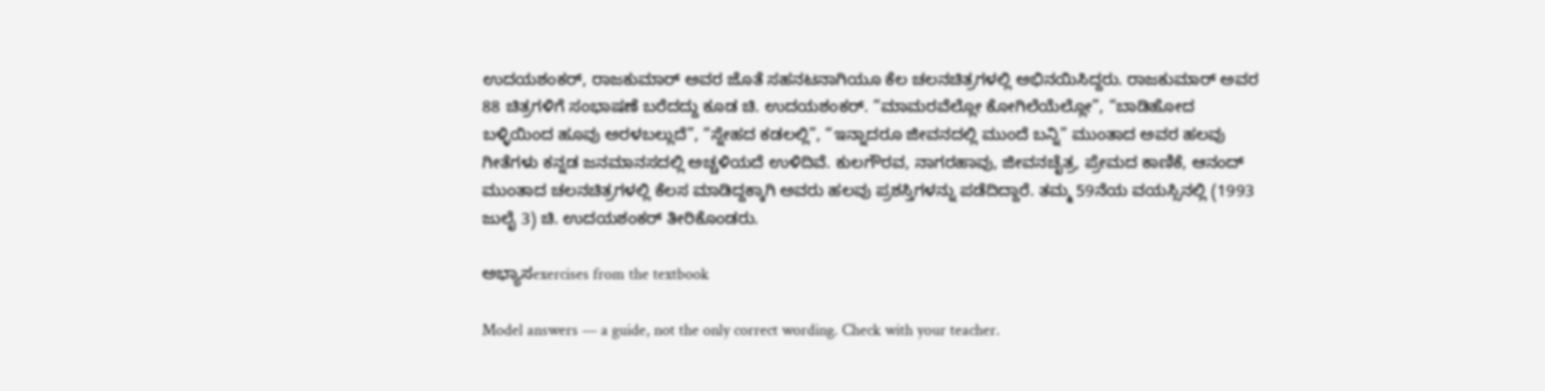ಉದಯಶಂಕರ್, ರಾಜಕುಮಾರ್ ಅವರ ಜೊತೆ ಸಹನಟನಾಗಿಯೂ ಕೆಲ ಚಲನಚಿತ್ರಗಳಲ್ಲಿ ಅಭಿನಯಿಸಿದ್ದರು. ರಾಜಕುಮಾರ್ ಅವರ 88 ಚಿತ್ರಗಳಿಗೆ ಸಂಭಾಷಣೆ ಬರೆದದ್ದು ಕೂಡ ಚಿ. ಉದಯಶಂಕರ್. “ಮಾಮರವೆಲ್ಲೋ ಕೋಗಿಲೆಯೆಲ್ಲೋ”, “ಬಾಡಿಹೋದ ಬಳ್ಳಿಯಿಂದ ಹೂವು ಅರಳಬಲ್ಲುದೆ”, “ಸ್ನೇಹದ ಕಡಲಲ್ಲಿ”, “ಇನ್ನಾದರೂ ಜೀವನದಲ್ಲಿ ಮುಂದೆ ಬನ್ನಿ” ಮುಂತಾದ ಅವರ ಹಲವು ಗೀತೆಗಳು ಕನ್ನಡ ಜನಮಾನಸದಲ್ಲಿ ಅಚ್ಚಳಿಯದೆ ಉಳಿದಿವೆ. ಕುಲಗೌರವ, ನಾಗರಹಾವು, ಜೀವನಚೈತ್ರ, ಪ್ರೇಮದ ಕಾಣಿಕೆ, ಆನಂದ್ ಮುಂತಾದ ಚಲನಚಿತ್ರಗಳಲ್ಲಿ ಕೆಲಸ ಮಾಡಿದ್ದಕ್ಕಾಗಿ ಅವರು ಹಲವು ಪ್ರಶಸ್ತಿಗಳನ್ನು ಪಡೆದಿದ್ದಾರೆ. ತಮ್ಮ 59ನೆಯ ವಯಸ್ಸಿನಲ್ಲಿ (1993 ಜುಲೈ 3) ಚಿ. ಉದಯಶಂಕರ್ ತೀರಿಕೊಂಡರು.

ಅಭ್ಯಾಸexercises from the textbook

Model answers — a guide, not the only correct wording. Check with your teacher.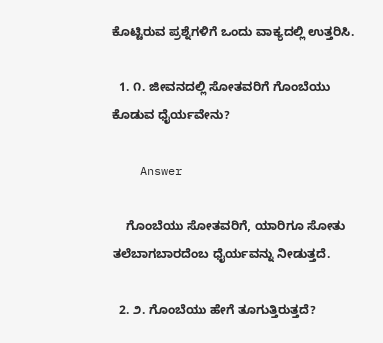ಕೊಟ್ಟಿರುವ ಪ್ರಶ್ನೆಗಳಿಗೆ ಒಂದು ವಾಕ್ಯದಲ್ಲಿ ಉತ್ತರಿಸಿ.

  1. ೧. ಜೀವನದಲ್ಲಿ ಸೋತವರಿಗೆ ಗೊಂಬೆಯು ಕೊಡುವ ಧೈರ್ಯವೇನು?

    Answer

    ಗೊಂಬೆಯು ಸೋತವರಿಗೆ, ಯಾರಿಗೂ ಸೋತು ತಲೆಬಾಗಬಾರದೆಂಬ ಧೈರ್ಯವನ್ನು ನೀಡುತ್ತದೆ.

  2. ೨. ಗೊಂಬೆಯು ಹೇಗೆ ತೂಗುತ್ತಿರುತ್ತದೆ?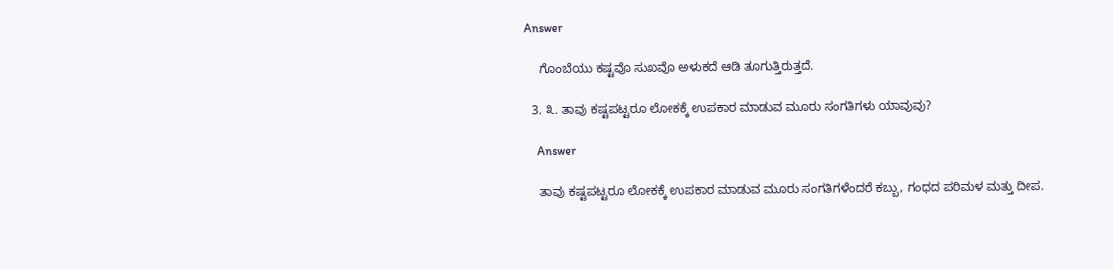Answer

    ಗೊಂಬೆಯು ಕಷ್ಟವೊ ಸುಖವೊ ಅಳುಕದೆ ಆಡಿ ತೂಗುತ್ತಿರುತ್ತದೆ.

  3. ೩. ತಾವು ಕಷ್ಟಪಟ್ಟರೂ ಲೋಕಕ್ಕೆ ಉಪಕಾರ ಮಾಡುವ ಮೂರು ಸಂಗತಿಗಳು ಯಾವುವು?

    Answer

    ತಾವು ಕಷ್ಟಪಟ್ಟರೂ ಲೋಕಕ್ಕೆ ಉಪಕಾರ ಮಾಡುವ ಮೂರು ಸಂಗತಿಗಳೆಂದರೆ ಕಬ್ಬು, ಗಂಧದ ಪರಿಮಳ ಮತ್ತು ದೀಪ.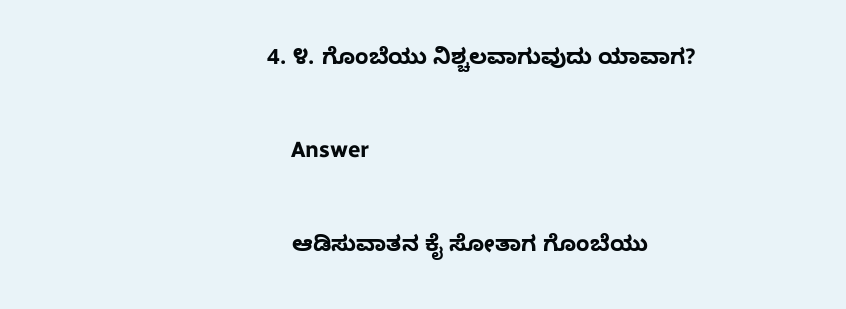4. ೪. ಗೊಂಬೆಯು ನಿಶ್ಚಲವಾಗುವುದು ಯಾವಾಗ?

    Answer

    ಆಡಿಸುವಾತನ ಕೈ ಸೋತಾಗ ಗೊಂಬೆಯು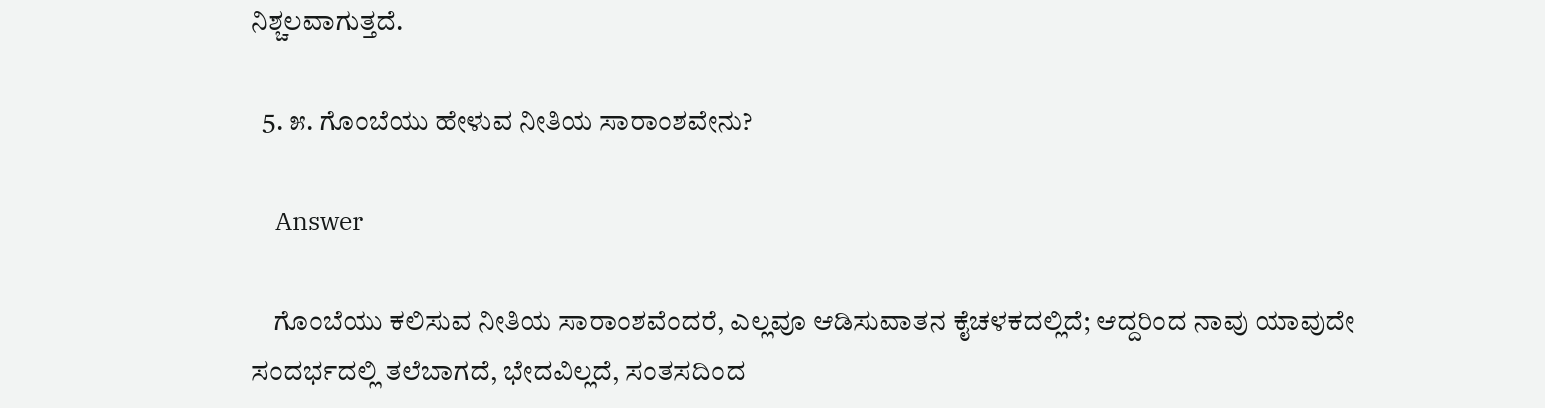ನಿಶ್ಚಲವಾಗುತ್ತದೆ.

  5. ೫. ಗೊಂಬೆಯು ಹೇಳುವ ನೀತಿಯ ಸಾರಾಂಶವೇನು?

    Answer

    ಗೊಂಬೆಯು ಕಲಿಸುವ ನೀತಿಯ ಸಾರಾಂಶವೆಂದರೆ, ಎಲ್ಲವೂ ಆಡಿಸುವಾತನ ಕೈಚಳಕದಲ್ಲಿದೆ; ಆದ್ದರಿಂದ ನಾವು ಯಾವುದೇ ಸಂದರ್ಭದಲ್ಲಿ ತಲೆಬಾಗದೆ, ಭೇದವಿಲ್ಲದೆ, ಸಂತಸದಿಂದ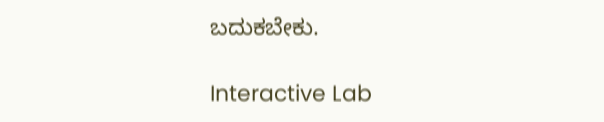ಬದುಕಬೇಕು.

Interactive Lab